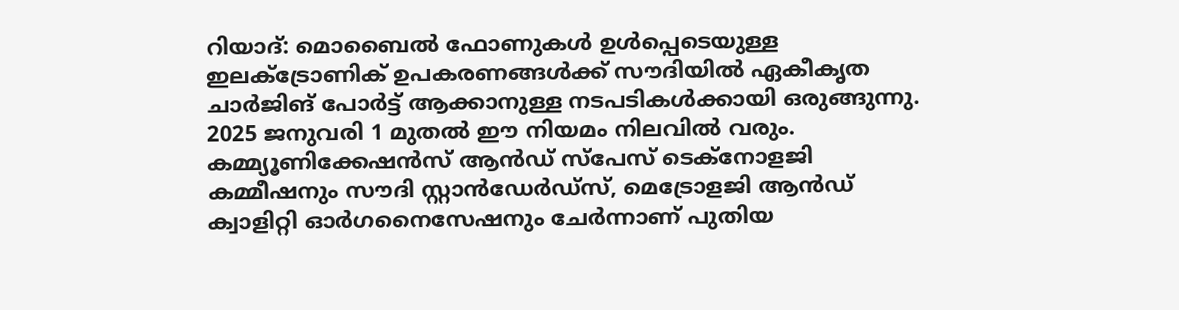റിയാദ്: മൊബൈൽ ഫോണുകൾ ഉൾപ്പെടെയുള്ള ഇലക്ട്രോണിക് ഉപകരണങ്ങൾക്ക് സൗദിയിൽ ഏകീകൃത ചാർജിങ് പോർട്ട് ആക്കാനുള്ള നടപടികൾക്കായി ഒരുങ്ങുന്നു. 2025 ജനുവരി 1 മുതൽ ഈ നിയമം നിലവിൽ വരും.
കമ്മ്യൂണിക്കേഷൻസ് ആൻഡ് സ്പേസ് ടെക്നോളജി കമ്മീഷനും സൗദി സ്റ്റാൻഡേർഡ്സ്, മെട്രോളജി ആൻഡ് ക്വാളിറ്റി ഓർഗനൈസേഷനും ചേർന്നാണ് പുതിയ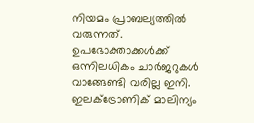നിയമം പ്രാബല്യത്തിൽ വരുന്നത്. ഉപഭോക്താക്കൾക്ക് ഒന്നിലധികം ചാർജറുകൾ വാങ്ങേണ്ടി വരില്ല ഇനി. ഇലക്ട്രോണിക് മാലിന്യം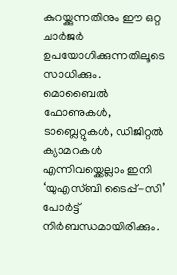കുറയ്ക്കുന്നതിനും ഈ ഒറ്റ ചാർജർ ഉപയോഗിക്കുന്നതിലൂടെ സാധിക്കും.
മൊബൈൽ ഫോണുകൾ, ടാബ്ലെറ്റുകൾ, ഡിജിറ്റൽ ക്യാമറകൾ എന്നിവയ്ക്കെല്ലാം ഇനി ‘യുഎസ്ബി ടൈപ്പ്-സി’ പോർട്ട് നിർബന്ധമായിരിക്കും.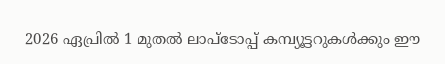2026 ഏപ്രിൽ 1 മുതൽ ലാപ്ടോപ്പ് കമ്പ്യൂട്ടറുകൾക്കും ഈ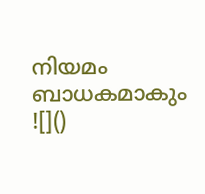നിയമം ബാധകമാകും
![]()